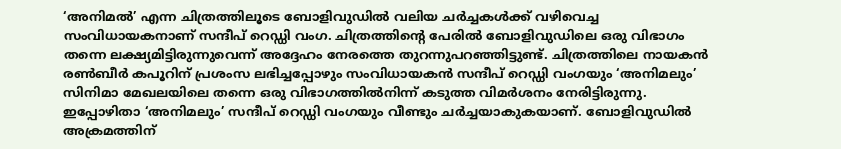‘അനിമൽ’ എന്ന ചിത്രത്തിലൂടെ ബോളിവുഡിൽ വലിയ ചർച്ചകൾക്ക് വഴിവെച്ച സംവിധായകനാണ് സന്ദീപ് റെഡ്ഡി വംഗ. ചിത്രത്തിന്റെ പേരിൽ ബോളിവുഡിലെ ഒരു വിഭാഗം തന്നെ ലക്ഷ്യമിട്ടിരുന്നുവെന്ന് അദ്ദേഹം നേരത്തെ തുറന്നുപറഞ്ഞിട്ടുണ്ട്. ചിത്രത്തിലെ നായകൻ രൺബീർ കപൂറിന് പ്രശംസ ലഭിച്ചപ്പോഴും സംവിധായകൻ സന്ദീപ് റെഡ്ഡി വംഗയും ‘അനിമലും’ സിനിമാ മേഖലയിലെ തന്നെ ഒരു വിഭാഗത്തിൽനിന്ന് കടുത്ത വിമർശനം നേരിട്ടിരുന്നു.
ഇപ്പോഴിതാ ‘അനിമലും’ സന്ദീപ് റെഡ്ഡി വംഗയും വീണ്ടും ചർച്ചയാകുകയാണ്. ബോളിവുഡിൽ അക്രമത്തിന്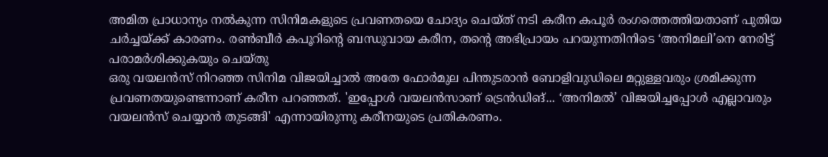അമിത പ്രാധാന്യം നൽകുന്ന സിനിമകളുടെ പ്രവണതയെ ചോദ്യം ചെയ്ത് നടി കരീന കപൂർ രംഗത്തെത്തിയതാണ് പുതിയ ചർച്ചയ്ക്ക് കാരണം. രൺബീർ കപൂറിന്റെ ബന്ധുവായ കരീന, തന്റെ അഭിപ്രായം പറയുന്നതിനിടെ ‘അനിമലി’നെ നേരിട്ട് പരാമർശിക്കുകയും ചെയ്തു
ഒരു വയലൻസ് നിറഞ്ഞ സിനിമ വിജയിച്ചാൽ അതേ ഫോർമുല പിന്തുടരാൻ ബോളിവുഡിലെ മറ്റുള്ളവരും ശ്രമിക്കുന്ന പ്രവണതയുണ്ടെന്നാണ് കരീന പറഞ്ഞത്. 'ഇപ്പോൾ വയലൻസാണ് ട്രെൻഡിങ്... ‘അനിമൽ’ വിജയിച്ചപ്പോൾ എല്ലാവരും വയലൻസ് ചെയ്യാൻ തുടങ്ങി' എന്നായിരുന്നു കരീനയുടെ പ്രതികരണം.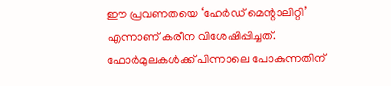ഈ പ്രവണതയെ ‘ഹേർഡ് മെന്റാലിറ്റി’ എന്നാണ് കരീന വിശേഷിപ്പിച്ചത്. ഫോർമുലകൾക്ക് പിന്നാലെ പോകുന്നതിന്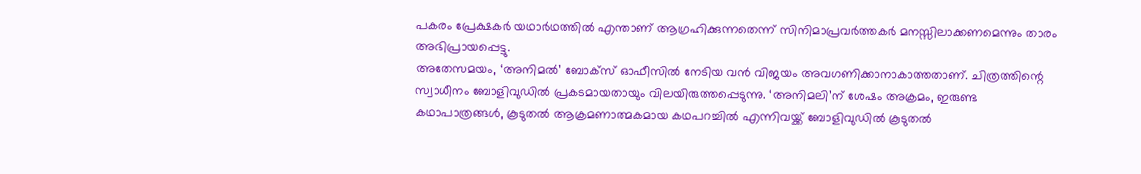പകരം പ്രേക്ഷകർ യഥാർഥത്തിൽ എന്താണ് ആഗ്രഹിക്കുന്നതെന്ന് സിനിമാപ്രവർത്തകർ മനസ്സിലാക്കണമെന്നും താരം അഭിപ്രായപ്പെട്ടു.
അതേസമയം, ‘അനിമൽ’ ബോക്സ് ഓഫീസിൽ നേടിയ വൻ വിജയം അവഗണിക്കാനാകാത്തതാണ്. ചിത്രത്തിന്റെ സ്വാധീനം ബോളിവുഡിൽ പ്രകടമായതായും വിലയിരുത്തപ്പെടുന്നു. ‘അനിമലി’ന് ശേഷം അക്രമം, ഇരുണ്ട കഥാപാത്രങ്ങൾ, കൂടുതൽ ആക്രമണാത്മകമായ കഥപറച്ചിൽ എന്നിവയ്ക്ക് ബോളിവുഡിൽ കൂടുതൽ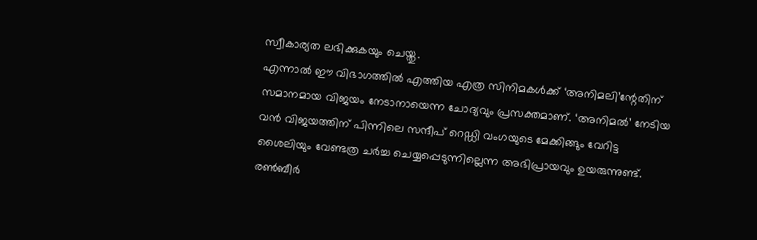സ്വീകാര്യത ലഭിക്കുകയും ചെയ്തു.
എന്നാൽ ഈ വിഭാഗത്തിൽ എത്തിയ എത്ര സിനിമകൾക്ക് ‘അനിമലി’ന്റേതിന് സമാനമായ വിജയം നേടാനായെന്ന ചോദ്യവും പ്രസക്തമാണ്. ‘അനിമൽ’ നേടിയ വൻ വിജയത്തിന് പിന്നിലെ സന്ദീപ് റെഡ്ഡി വംഗയുടെ മേക്കിങ്ങും വേറിട്ട ശൈലിയും വേണ്ടത്ര ചർച്ച ചെയ്യപ്പെടുന്നില്ലെന്ന അഭിപ്രായവും ഉയരുന്നുണ്ട്.
രൺബീർ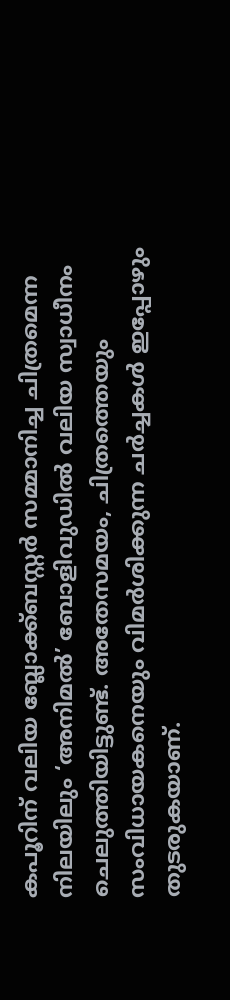കപൂറിന് വലിയ ബ്ലോക്ക്ബസ്റ്റർ സമ്മാനിച്ച ചിത്രമെന്ന നിലയിലും ‘അനിമൽ’ ബോളിവുഡിൽ വലിയ സ്വാധീനം ചെലുത്തിയിട്ടുണ്ട്. അതേസമയം, ചിത്രത്തെയും സംവിധായകനെയും വിമർശിക്കുന്ന ചർച്ചകൾ ഇപ്പോഴും തുടരുകയാണ്.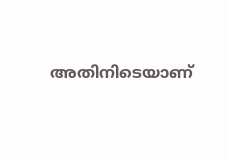അതിനിടെയാണ്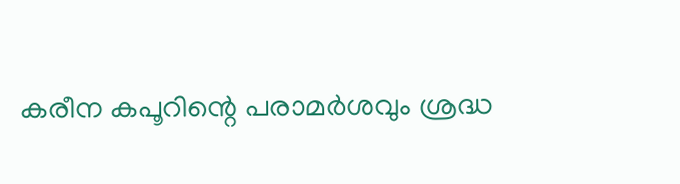കരീന കപൂറിന്റെ പരാമർശവും ശ്രദ്ധ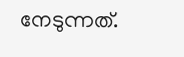നേടുന്നത്.